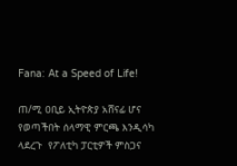Fana: At a Speed of Life!

ጠ/ሚ ዐቢይ ኢትዮጵያ አሸናፊ ሆና የወጣችበት ሰላማዊ ምርጫ እንዲሳካ ላደረጉ  የፖለቲካ ፓርቲዎች ምስጋና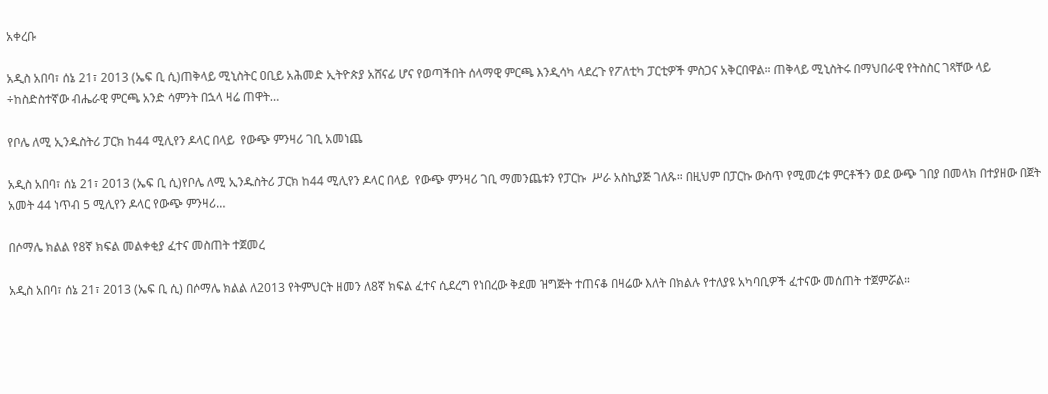አቀረቡ

አዲስ አበባ፣ ሰኔ 21፣ 2013 (ኤፍ ቢ ሲ)ጠቅላይ ሚኒስትር ዐቢይ አሕመድ ኢትዮጵያ አሸናፊ ሆና የወጣችበት ሰላማዊ ምርጫ እንዲሳካ ላደረጉ የፖለቲካ ፓርቲዎች ምስጋና አቅርበዋል። ጠቅላይ ሚኒስትሩ በማህበራዊ የትስስር ገጻቸው ላይ ÷ከስድስተኛው ብሔራዊ ምርጫ አንድ ሳምንት በኋላ ዛሬ ጠዋት…

የቦሌ ለሚ ኢንዱስትሪ ፓርክ ከ44 ሚሊየን ዶላር በላይ  የውጭ ምንዛሪ ገቢ አመነጨ

አዲስ አበባ፣ ሰኔ 21፣ 2013 (ኤፍ ቢ ሲ)የቦሌ ለሚ ኢንዱስትሪ ፓርክ ከ44 ሚሊየን ዶላር በላይ  የውጭ ምንዛሪ ገቢ ማመንጨቱን የፓርኩ  ሥራ አስኪያጅ ገለጹ። በዚህም በፓርኩ ውስጥ የሚመረቱ ምርቶችን ወደ ውጭ ገበያ በመላክ በተያዘው በጀት አመት 44 ነጥብ 5 ሚሊየን ዶላር የውጭ ምንዛሪ…

በሶማሌ ክልል የ8ኛ ክፍል መልቀቂያ ፈተና መስጠት ተጀመረ

አዲስ አበባ፣ ሰኔ 21፣ 2013 (ኤፍ ቢ ሲ) በሶማሌ ክልል ለ2013 የትምህርት ዘመን ለ8ኛ ክፍል ፈተና ሲደረግ የነበረው ቅደመ ዝግጅት ተጠናቆ በዛሬው እለት በክልሉ የተለያዩ አካባቢዎች ፈተናው መሰጠት ተጀምሯል።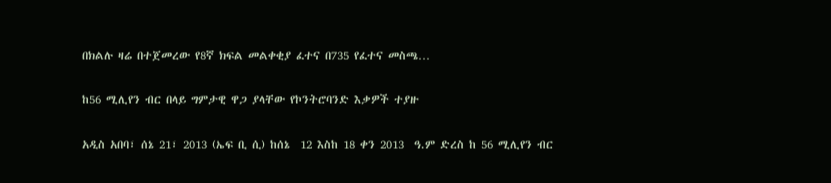በክልሉ ዛሬ በተጀመረው የ8ኛ ክፍል መልቀቂያ ፈተና በ735 የፈተና መስጫ…

ከ56 ሚሊየን ብር በላይ ግምታዊ ዋጋ ያላቸው የኮንትሮባንድ እቃዎች ተያዙ

አዲስ አበባ፣ ሰኔ 21፣ 2013 (ኤፍ ቢ ሲ) ከሰኔ  12 እስከ 18 ቀን 2013  ዓ.ም ድረስ ከ 56 ሚሊየን ብር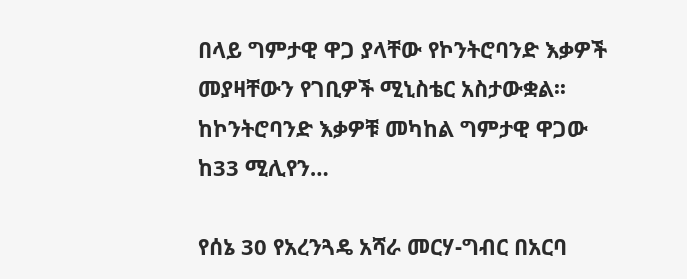በላይ ግምታዊ ዋጋ ያላቸው የኮንትሮባንድ እቃዎች መያዛቸውን የገቢዎች ሚኒስቴር አስታውቋል፡፡ ከኮንትሮባንድ እቃዎቹ መካከል ግምታዊ ዋጋው ከ33 ሚሊየን…

የሰኔ 30 የአረንጓዴ አሻራ መርሃ-ግብር በአርባ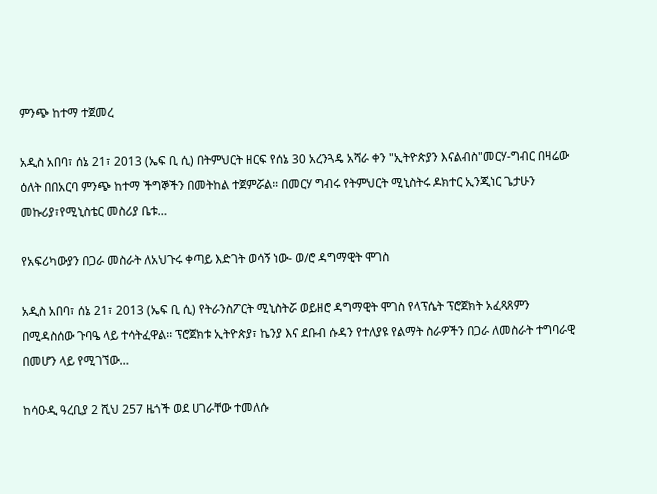ምንጭ ከተማ ተጀመረ

አዲስ አበባ፣ ሰኔ 21፣ 2013 (ኤፍ ቢ ሲ) በትምህርት ዘርፍ የሰኔ 30 አረንጓዴ አሻራ ቀን "ኢትዮጵያን እናልብስ"መርሃ-ግብር በዛሬው ዕለት በበአርባ ምንጭ ከተማ ችግኞችን በመትከል ተጀምሯል። በመርሃ ግብሩ የትምህርት ሚኒስትሩ ዶክተር ኢንጂነር ጌታሁን መኩሪያ፣የሚኒስቴር መስሪያ ቤቱ…

የአፍሪካውያን በጋራ መስራት ለአህጉሩ ቀጣይ እድገት ወሳኝ ነው- ወ/ሮ ዳግማዊት ሞገስ

አዲስ አበባ፣ ሰኔ 21፣ 2013 (ኤፍ ቢ ሲ) የትራንስፖርት ሚኒስትሯ ወይዘሮ ዳግማዊት ሞገስ የላፕሴት ፕሮጀክት አፈጻጸምን በሚዳስሰው ጉባዔ ላይ ተሳትፈዋል፡፡ ፕሮጀክቱ ኢትዮጵያ፣ ኬንያ እና ደቡብ ሱዳን የተለያዩ የልማት ስራዎችን በጋራ ለመስራት ተግባራዊ በመሆን ላይ የሚገኘው…

ከሳዑዲ ዓረቢያ 2 ሺህ 257 ዜጎች ወደ ሀገራቸው ተመለሱ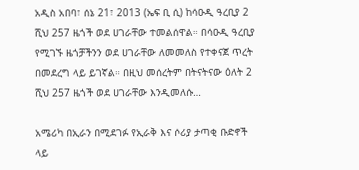አዲስ አበባ፣ ሰኔ 21፣ 2013 (ኤፍ ቢ ሲ) ከሳዑዲ ዓረቢያ 2 ሺህ 257 ዜጎች ወደ ሀገራቸው ተመልሰዋል። በሳዑዲ ዓረቢያ የሚገኙ ዜጎቻችንን ወደ ሀገራቸው ለመመለስ የተቀናጀ ጥረት በመደረግ ላይ ይገኛል። በዚህ መሰረትም በትናትናው ዕለት 2 ሺህ 257 ዜጎች ወደ ሀገራቸው እንዲመለሱ…

አሜሪካ በኢራን በሚደገፉ የኢራቅ እና ሶሪያ ታጣቂ ቡድኖች ላይ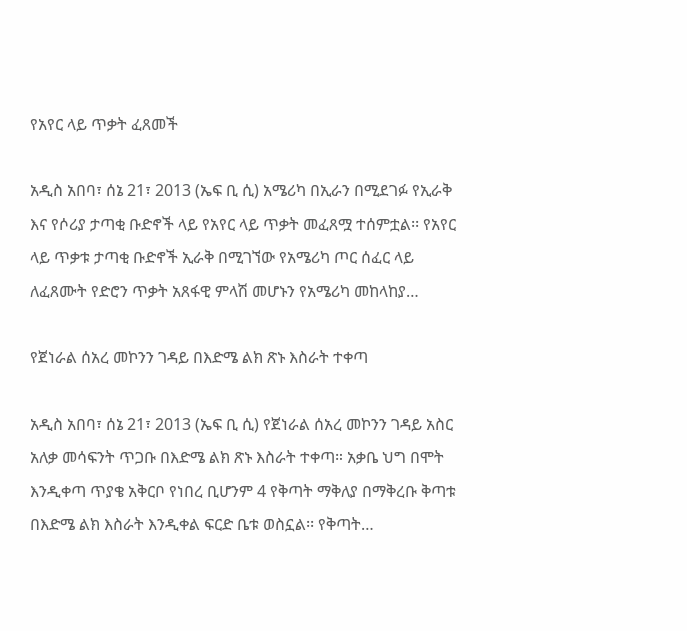የአየር ላይ ጥቃት ፈጸመች

አዲስ አበባ፣ ሰኔ 21፣ 2013 (ኤፍ ቢ ሲ) አሜሪካ በኢራን በሚደገፉ የኢራቅ እና የሶሪያ ታጣቂ ቡድኖች ላይ የአየር ላይ ጥቃት መፈጸሟ ተሰምቷል፡፡ የአየር ላይ ጥቃቱ ታጣቂ ቡድኖች ኢራቅ በሚገኘው የአሜሪካ ጦር ሰፈር ላይ ለፈጸሙት የድሮን ጥቃት አጸፋዊ ምላሽ መሆኑን የአሜሪካ መከላከያ…

የጀነራል ሰአረ መኮንን ገዳይ በእድሜ ልክ ጽኑ እስራት ተቀጣ

አዲስ አበባ፣ ሰኔ 21፣ 2013 (ኤፍ ቢ ሲ) የጀነራል ሰአረ መኮንን ገዳይ አስር አለቃ መሳፍንት ጥጋቡ በእድሜ ልክ ጽኑ እስራት ተቀጣ። አቃቤ ህግ በሞት እንዲቀጣ ጥያቄ አቅርቦ የነበረ ቢሆንም 4 የቅጣት ማቅለያ በማቅረቡ ቅጣቱ በእድሜ ልክ እስራት እንዲቀል ፍርድ ቤቱ ወስኗል፡፡ የቅጣት…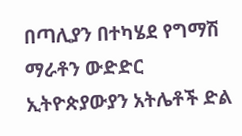በጣሊያን በተካሄደ የግማሽ ማራቶን ውድድር ኢትዮጵያውያን አትሌቶች ድል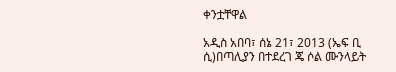ቀንቷቸዋል

አዲስ አበባ፣ ሰኔ 21፣ 2013 (ኤፍ ቢ ሲ)በጣሊያን በተደረገ ጄ ሶል ሙንላይት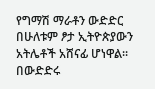የግማሽ ማራቶን ውድድር በሁለቱም ፆታ ኢትዮጵያውን አትሌቶች አሸናፊ ሆነዋል፡፡ በውድድሩ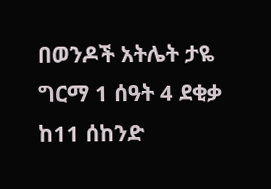በወንዶች አትሌት ታዬ ግርማ 1 ሰዓት 4 ደቂቃ ከ11 ሰከንድ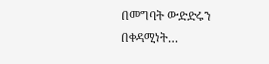በመግባት ውድድሩን በቀዳሚነት…